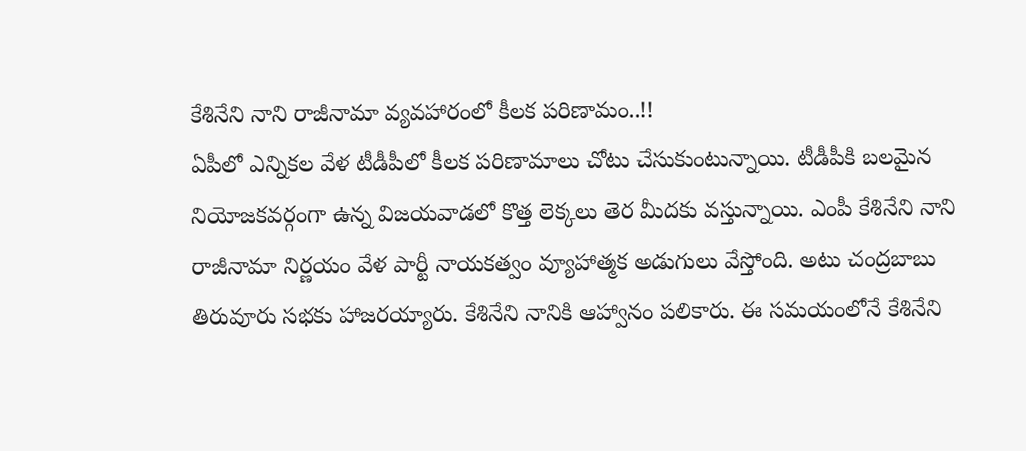కేశినేని నాని రాజీనామా వ్యవహారంలో కీలక పరిణామం..!!
ఏపీలో ఎన్నికల వేళ టీడీపీలో కీలక పరిణామాలు చోటు చేసుకుంటున్నాయి. టీడీపీకి బలమైన నియోజకవర్గంగా ఉన్న విజయవాడలో కొత్త లెక్కలు తెర మీదకు వస్తున్నాయి. ఎంపీ కేశినేని నాని రాజీనామా నిర్ణయం వేళ పార్టీ నాయకత్వం వ్యూహాత్మక అడుగులు వేస్తోంది. అటు చంద్రబాబు తిరువూరు సభకు హాజరయ్యారు. కేశినేని నానికి ఆహ్వానం పలికారు. ఈ సమయంలోనే కేశినేని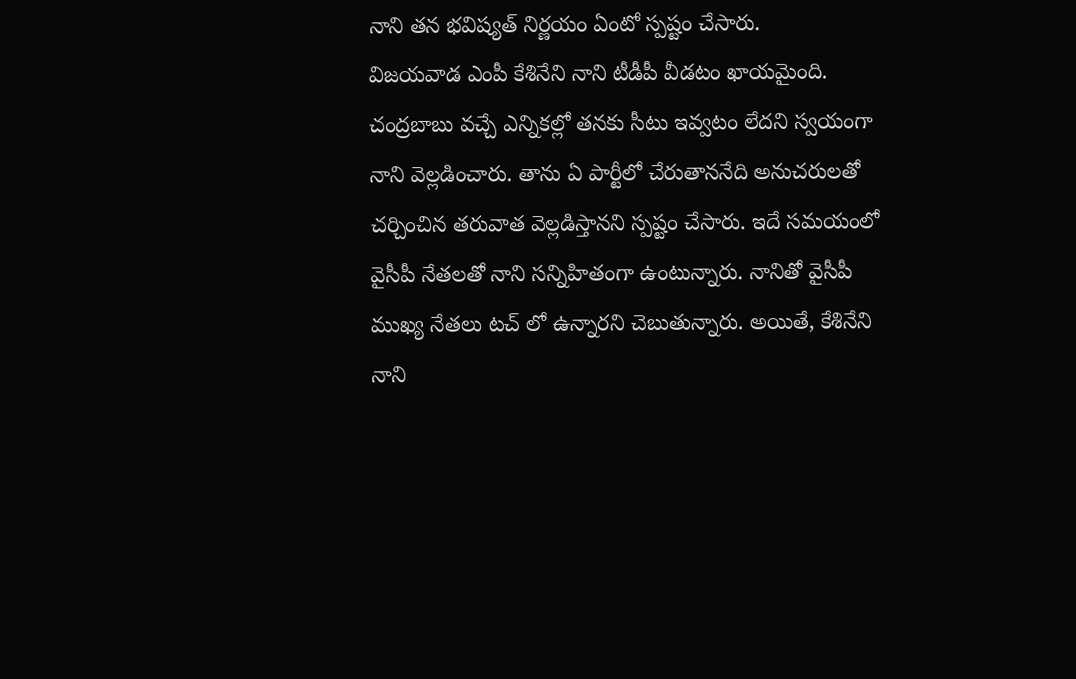నాని తన భవిష్యత్ నిర్ణయం ఏంటో స్పష్టం చేసారు.
విజయవాడ ఎంపీ కేశినేని నాని టీడీపీ వీడటం ఖాయమైంది. చంద్రబాబు వచ్చే ఎన్నికల్లో తనకు సీటు ఇవ్వటం లేదని స్వయంగా నాని వెల్లడించారు. తాను ఏ పార్టీలో చేరుతాననేది అనుచరులతో చర్చించిన తరువాత వెల్లడిస్తానని స్పష్టం చేసారు. ఇదే సమయంలో వైసీపీ నేతలతో నాని సన్నిహితంగా ఉంటున్నారు. నానితో వైసీపీ ముఖ్య నేతలు టచ్ లో ఉన్నారని చెబుతున్నారు. అయితే, కేశినేని నాని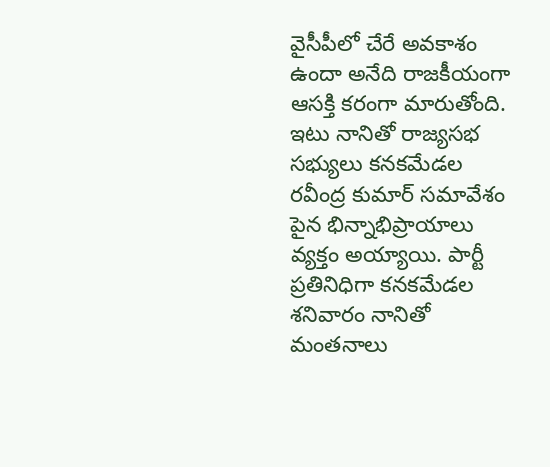వైసీపీలో చేరే అవకాశం ఉందా అనేది రాజకీయంగా ఆసక్తి కరంగా మారుతోంది. ఇటు నానితో రాజ్యసభ సభ్యులు కనకమేడల రవీంద్ర కుమార్ సమావేశం పైన భిన్నాభిప్రాయాలు వ్యక్తం అయ్యాయి. పార్టీ ప్రతినిధిగా కనకమేడల శనివారం నానితో మంతనాలు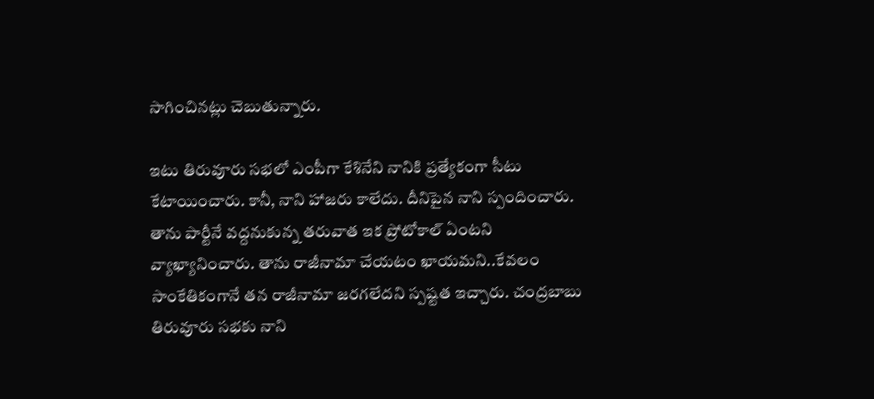సాగించినట్లు చెబుతున్నారు.

ఇటు తిరువూరు సభలో ఎంపీగా కేశినేని నానికి ప్రత్యేకంగా సీటు కేటాయించారు. కానీ, నాని హాజరు కాలేదు. దీనిపైన నాని స్పందించారు. తాను పార్టీనే వద్దనుకున్న తరువాత ఇక ప్రోటోకాల్ ఏంటని వ్యాఖ్యానించారు. తాను రాజీనామా చేయటం ఖాయమని..కేవలం సాంకేతికంగానే తన రాజీనామా జరగలేదని స్పష్టత ఇచ్చారు. చంద్రబాబు తిరువూరు సభకు నాని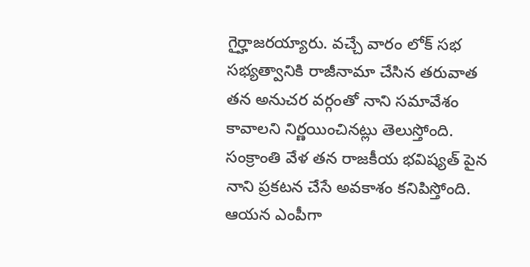గైర్హాజరయ్యారు. వచ్చే వారం లోక్ సభ సభ్యత్వానికి రాజీనామా చేసిన తరువాత తన అనుచర వర్గంతో నాని సమావేశం కావాలని నిర్ణయించినట్లు తెలుస్తోంది. సంక్రాంతి వేళ తన రాజకీయ భవిష్యత్ పైన నాని ప్రకటన చేసే అవకాశం కనిపిస్తోంది. ఆయన ఎంపీగా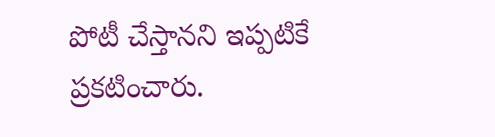పోటీ చేస్తానని ఇప్పటికే ప్రకటించారు.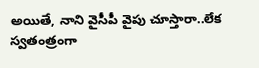అయితే, నాని వైసీపీ వైపు చూస్తారా..లేక స్వతంత్రంగా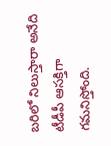బరిలో నిలుస్తారా అనేది టీడీపీ ఆసక్తిగా గమనిస్తోంది.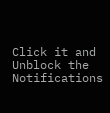Click it and Unblock the Notifications